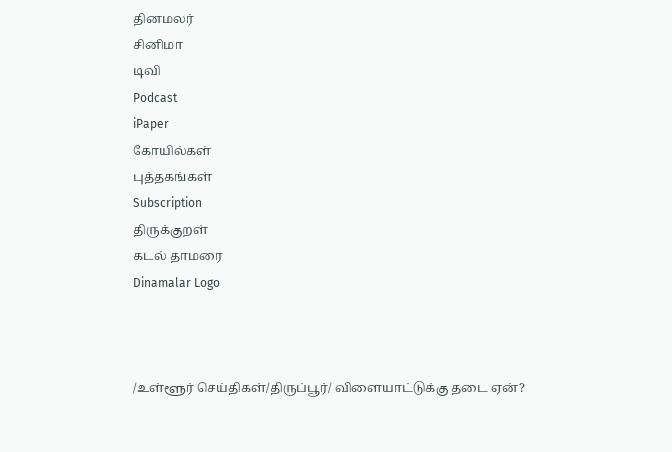தினமலர்
சினிமா
டிவி
Podcast
iPaper
கோயில்கள்
புத்தகங்கள்
Subscription
திருக்குறள்
கடல் தாமரை
Dinamalar Logo



/உள்ளூர் செய்திகள்/திருப்பூர்/ விளையாட்டுக்கு தடை ஏன்?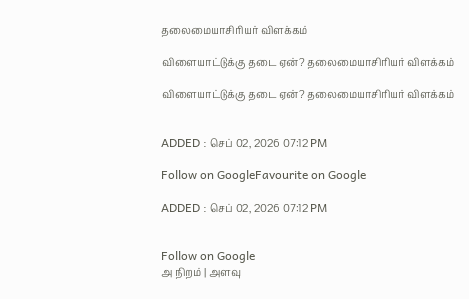தலைமையாசிரியர் விளக்கம்

விளையாட்டுக்கு தடை ஏன்? தலைமையாசிரியர் விளக்கம்

விளையாட்டுக்கு தடை ஏன்? தலைமையாசிரியர் விளக்கம்


ADDED : செப் 02, 2026 07:12 PM

Follow on GoogleFavourite on Google

ADDED : செப் 02, 2026 07:12 PM


Follow on Google
அ நிறம் | அளவு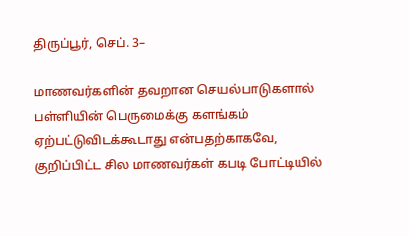திருப்பூர், செப். 3–

மாணவர்களின் தவறான செயல்பாடுகளால் பள்ளியின் பெருமைக்கு களங்கம் ஏற்பட்டுவிடக்கூடாது என்பதற்காகவே, குறிப்பிட்ட சில மாணவர்கள் கபடி போட்டியில்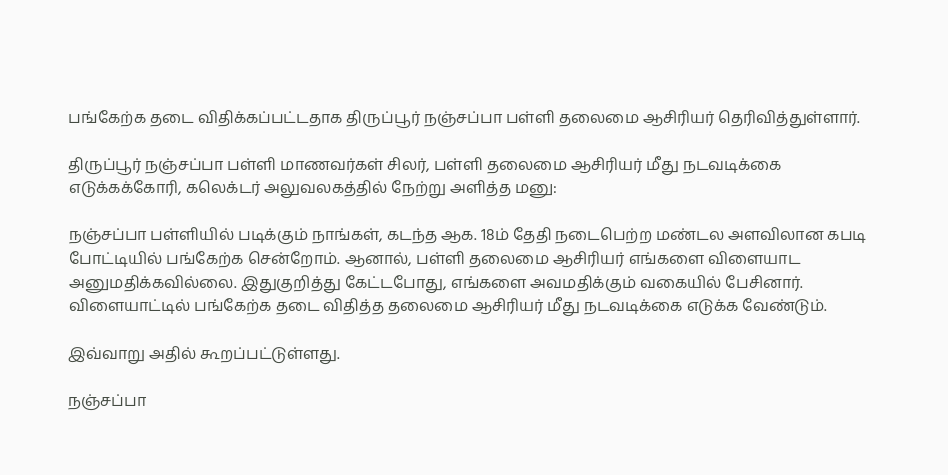பங்கேற்க தடை விதிக்கப்பட்டதாக திருப்பூர் நஞ்சப்பா பள்ளி தலைமை ஆசிரியர் தெரிவித்துள்ளார்.

திருப்பூர் நஞ்சப்பா பள்ளி மாணவர்கள் சிலர், பள்ளி தலைமை ஆசிரியர் மீது நடவடிக்கை எடுக்கக்கோரி, கலெக்டர் அலுவலகத்தில் நேற்று அளித்த மனு:

நஞ்சப்பா பள்ளியில் படிக்கும் நாங்கள், கடந்த ஆக. 18ம் தேதி நடைபெற்ற மண்டல அளவிலான கபடி போட்டியில் பங்கேற்க சென்றோம். ஆனால், பள்ளி தலைமை ஆசிரியர் எங்களை விளையாட அனுமதிக்கவில்லை. இதுகுறித்து கேட்டபோது, எங்களை அவமதிக்கும் வகையில் பேசினார். விளையாட்டில் பங்கேற்க தடை விதித்த தலைமை ஆசிரியர் மீது நடவடிக்கை எடுக்க வேண்டும்.

இவ்வாறு அதில் கூறப்பட்டுள்ளது.

நஞ்சப்பா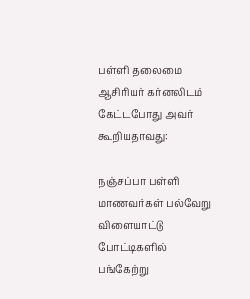பள்ளி தலைமை ஆசிரியர் கர்னலிடம் கேட்டபோது அவர் கூறியதாவது:

நஞ்சப்பா பள்ளி மாணவர்கள் பல்வேறு விளையாட்டு போட்டிகளில் பங்கேற்று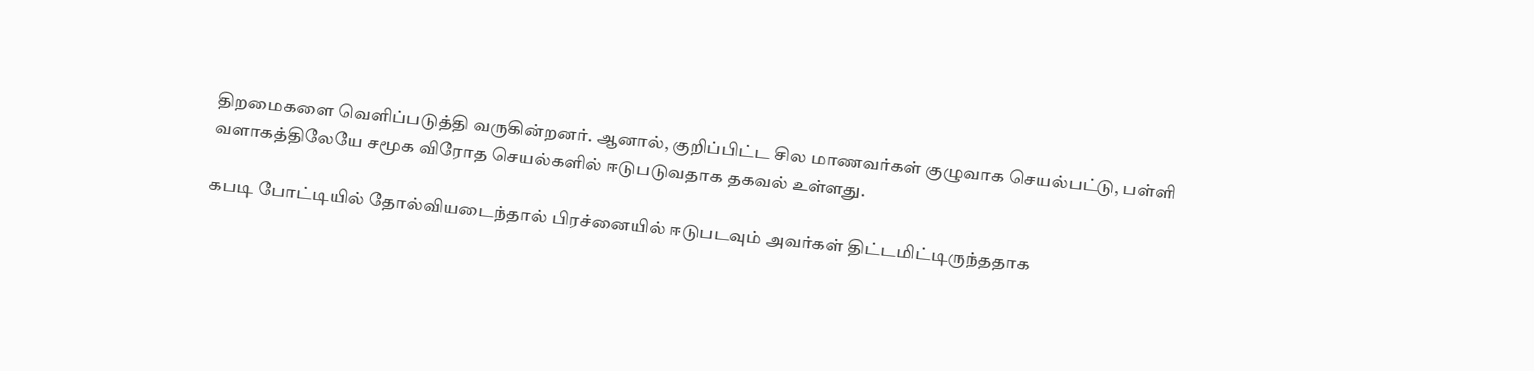திறமைகளை வெளிப்படுத்தி வருகின்றனர். ஆனால், குறிப்பிட்ட சில மாணவர்கள் குழுவாக செயல்பட்டு, பள்ளி வளாகத்திலேயே சமூக விரோத செயல்களில் ஈடுபடுவதாக தகவல் உள்ளது.

கபடி போட்டியில் தோல்வியடைந்தால் பிரச்னையில் ஈடுபடவும் அவர்கள் திட்டமிட்டிருந்ததாக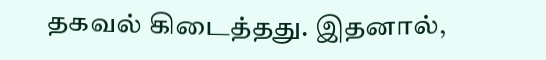தகவல் கிடைத்தது. இதனால்,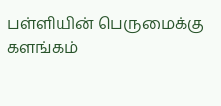பள்ளியின் பெருமைக்கு களங்கம்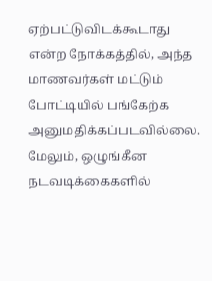ஏற்பட்டுவிடக்கூடாது என்ற நோக்கத்தில், அந்த மாணவர்கள் மட்டும் போட்டியில் பங்கேற்க அனுமதிக்கப்படவில்லை. மேலும், ஒழுங்கீன நடவடிக்கைகளில்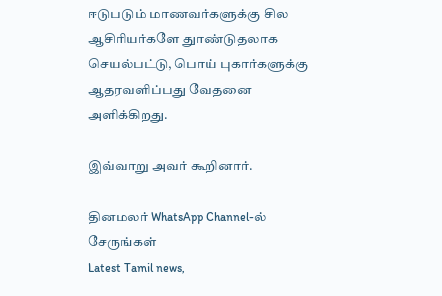ஈடுபடும் மாணவர்களுக்கு சில ஆசிரியர்களே துாண்டுதலாக செயல்பட்டு, பொய் புகார்களுக்கு ஆதரவளிப்பது வேதனை அளிக்கிறது.

இவ்வாறு அவர் கூறினார்.

தினமலர் WhatsApp Channel-ல் சேருங்கள்
Latest Tamil news,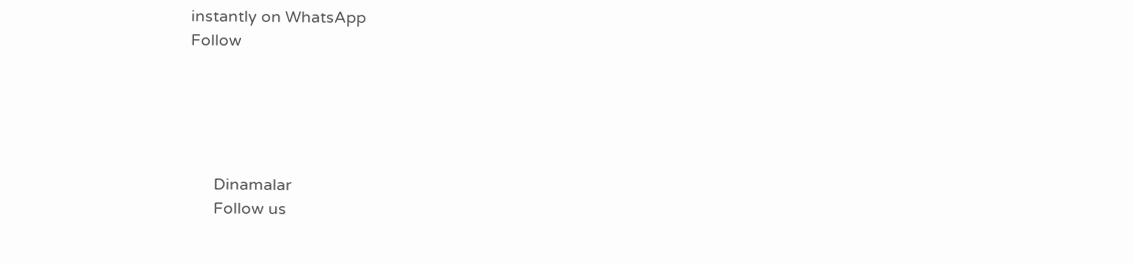instantly on WhatsApp
Follow





      Dinamalar
      Follow us